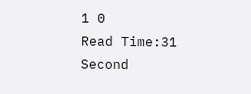1 0
Read Time:31 Second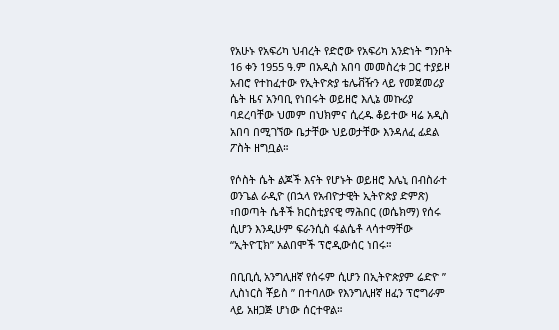የአሁኑ የአፍሪካ ህብረት የድሮው የአፍሪካ አንድነት ግንቦት 16 ቀን 1955 ዓ.ም በአዲስ አበባ መመስረቱ ጋር ተያይዞ አብሮ የተከፈተው የኢትዮጵያ ቴሌቭዥን ላይ የመጀመሪያ ሴት ዜና አንባቢ የነበሩት ወይዘሮ እሊኔ መኩሪያ ባደረባቸው ህመም በህክምና ሲረዱ ቆይተው ዛሬ አዲስ አበባ በሚገኘው ቤታቸው ህይወታቸው እንዳለፈ ፊደል ፖስት ዘግቧል።

የሶስት ሴት ልጆች እናት የሆኑት ወይዘሮ እሌኒ በብስራተ ወንጌል ራዲዮ (በኋላ የአብዮታዊት ኢትዮጵያ ድምጽ) ፣በወጣት ሴቶች ክርስቲያናዊ ማሕበር (ወሴክማ) የሰሩ ሲሆን እንዲሁም ፍራንሲስ ፋልሴቶ ላሳተማቸው “ኢትዮፒክ” አልበሞች ፕሮዲውሰር ነበሩ።

በቢቢሲ አንግሊዘኛ የሰሩም ሲሆን በኢትዮጵያም ሬድዮ ” ሊስነርስ ቾይስ ” በተባለው የእንግሊዘኛ ዘፈን ፕሮግራም ላይ አዘጋጅ ሆነው ሰርተዋል።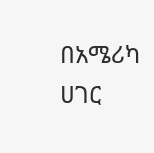በአሜሪካ ሀገር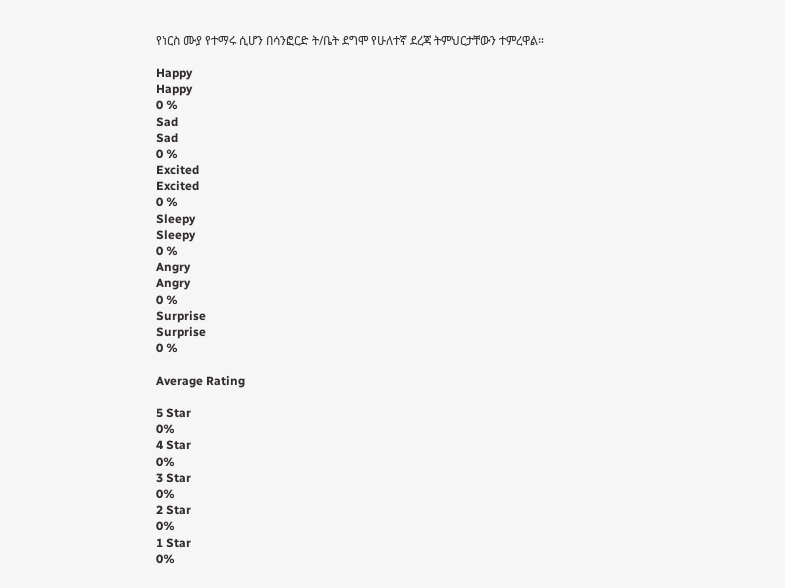የነርስ ሙያ የተማሩ ሲሆን በሳንፎርድ ት/ቤት ደግሞ የሁለተኛ ደረጃ ትምህርታቸውን ተምረዋል።

Happy
Happy
0 %
Sad
Sad
0 %
Excited
Excited
0 %
Sleepy
Sleepy
0 %
Angry
Angry
0 %
Surprise
Surprise
0 %

Average Rating

5 Star
0%
4 Star
0%
3 Star
0%
2 Star
0%
1 Star
0%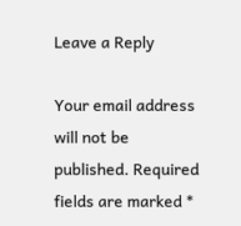Leave a Reply

Your email address will not be published. Required fields are marked *